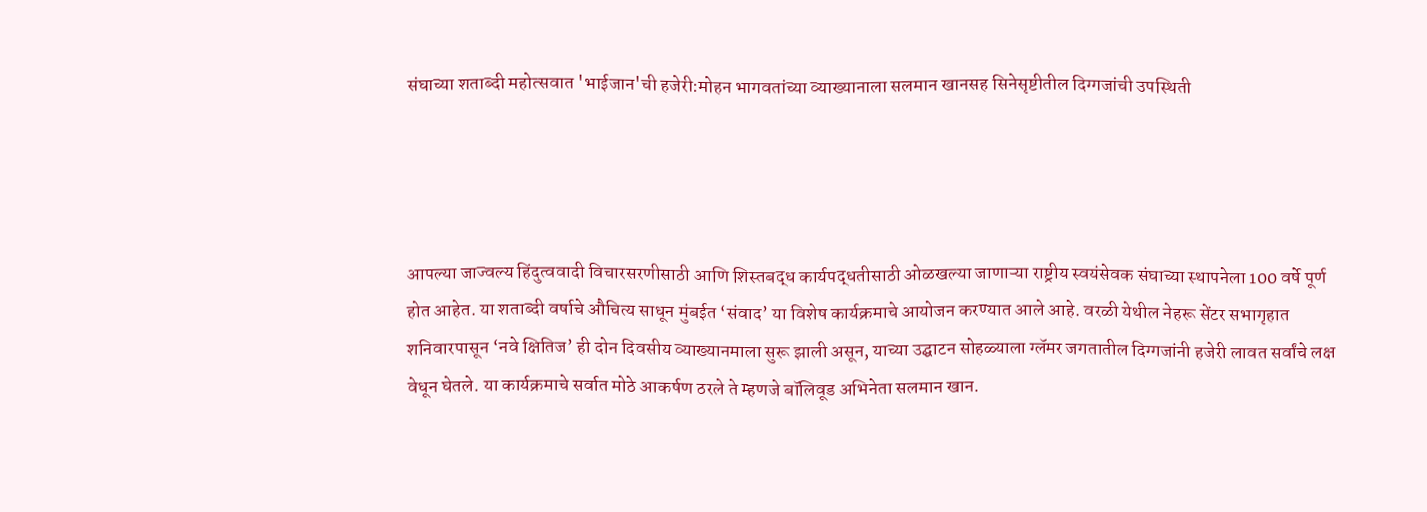संघाच्या शताब्दी महोत्सवात 'भाईजान'ची हजेरी:मोहन भागवतांच्या व्याख्यानाला सलमान खानसह सिनेसृष्टीतील दिग्गजांची उपस्थिती




आपल्या जाज्वल्य हिंदुत्ववादी विचारसरणीसाठी आणि शिस्तबद्ध कार्यपद्धतीसाठी ओळखल्या जाणाऱ्या राष्ट्रीय स्वयंसेवक संघाच्या स्थापनेला 100 वर्षे पूर्ण होत आहेत. या शताब्दी वर्षाचे औचित्य साधून मुंबईत ‘संवाद’ या विशेष कार्यक्रमाचे आयोजन करण्यात आले आहे. वरळी येथील नेहरू सेंटर सभागृहात शनिवारपासून ‘नवे क्षितिज’ ही दोन दिवसीय व्याख्यानमाला सुरू झाली असून, याच्या उद्घाटन सोहळ्याला ग्लॅमर जगतातील दिग्गजांनी हजेरी लावत सर्वांचे लक्ष वेधून घेतले. या कार्यक्रमाचे सर्वात मोठे आकर्षण ठरले ते म्हणजे बॉलिवूड अभिनेता सलमान खान.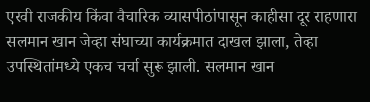एरवी राजकीय किंवा वैचारिक व्यासपीठांपासून काहीसा दूर राहणारा सलमान खान जेव्हा संघाच्या कार्यक्रमात दाखल झाला, तेव्हा उपस्थितांमध्ये एकच चर्चा सुरू झाली. सलमान खान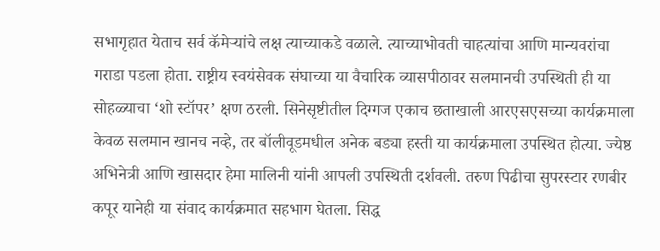सभागृहात येताच सर्व कॅमेऱ्यांचे लक्ष त्याच्याकडे वळाले. त्याच्याभोवती चाहत्यांचा आणि मान्यवरांचा गराडा पडला होता. राष्ट्रीय स्वयंसेवक संघाच्या या वैचारिक व्यासपीठावर सलमानची उपस्थिती ही या सोहळ्याचा ‘शो स्टॉपर’ क्षण ठरली. सिनेसृष्टीतील दिग्गज एकाच छताखाली आरएसएसच्या कार्यक्रमाला केवळ सलमान खानच नव्हे, तर बॉलीवूडमधील अनेक बड्या हस्ती या कार्यक्रमाला उपस्थित होत्या. ज्येष्ठ अभिनेत्री आणि खासदार हेमा मालिनी यांनी आपली उपस्थिती दर्शवली. तरुण पिढीचा सुपरस्टार रणबीर कपूर यानेही या संवाद कार्यक्रमात सहभाग घेतला. सिद्ध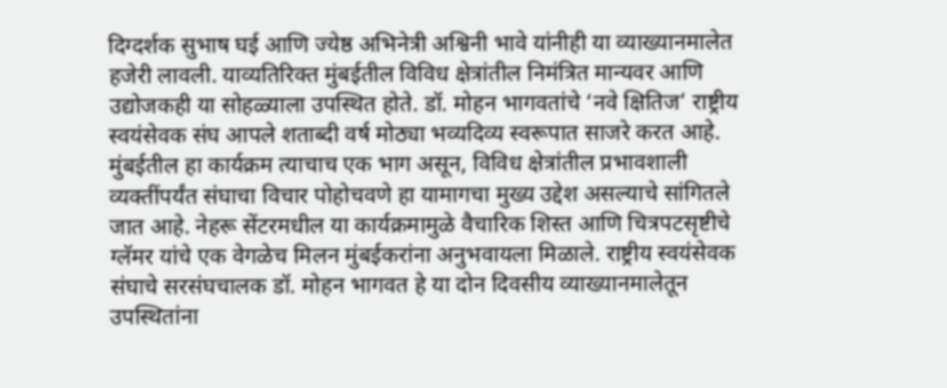दिग्दर्शक सुभाष घई आणि ज्येष्ठ अभिनेत्री अश्विनी भावे यांनीही या व्याख्यानमालेत हजेरी लावली. याव्यतिरिक्त मुंबईतील विविध क्षेत्रांतील निमंत्रित मान्यवर आणि उद्योजकही या सोहळ्याला उपस्थित होते. डॉ. मोहन भागवतांचे ‘नवे क्षितिज’ राष्ट्रीय स्वयंसेवक संघ आपले शताब्दी वर्ष मोठ्या भव्यदिव्य स्वरूपात साजरे करत आहे. मुंबईतील हा कार्यक्रम त्याचाच एक भाग असून, विविध क्षेत्रांतील प्रभावशाली व्यक्तींपर्यंत संघाचा विचार पोहोचवणे हा यामागचा मुख्य उद्देश असल्याचे सांगितले जात आहे. नेहरू सेंटरमधील या कार्यक्रमामुळे वैचारिक शिस्त आणि चित्रपटसृष्टीचे ग्लॅमर यांचे एक वेगळेच मिलन मुंबईकरांना अनुभवायला मिळाले. राष्ट्रीय स्वयंसेवक संघाचे सरसंघचालक डॉ. मोहन भागवत हे या दोन दिवसीय व्याख्यानमालेतून उपस्थितांना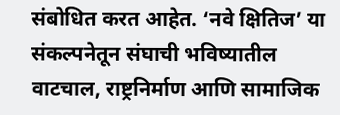संबोधित करत आहेत. ‘नवे क्षितिज’ या संकल्पनेतून संघाची भविष्यातील वाटचाल, राष्ट्रनिर्माण आणि सामाजिक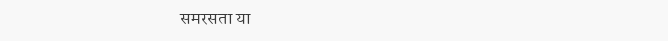समरसता या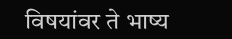विषयांवर ते भाष्य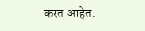करत आहेत.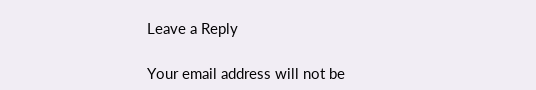Leave a Reply

Your email address will not be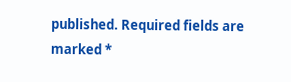published. Required fields are marked *